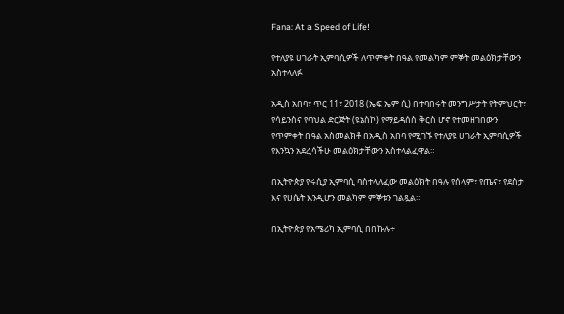Fana: At a Speed of Life!

የተለያዩ ሀገራት ኢምባሲዎች ለጥምቀት በዓል የመልካም ምኞት መልዕክታቸውን አስተላለፉ

አዲስ አበባ፣ ጥር 11፣ 2018 (ኤፍ ኤም ሲ) በተባበሩት መንግሥታት የትምህርት፣ የሳይንስና የባህል ድርጅት (ዩኔስኮ) የማይዳሰስ ቅርስ ሆኖ የተመዘገበውን የጥምቀት በዓል አስመልክቶ በአዲስ አበባ የሚገኙ የተለያዩ ሀገራት ኢምባሲዎች የእንኳን አደረሳችሁ መልዕክታቸውን አስተላልፈዋል።

በኢትዮጵያ የሩሲያ ኢምባሲ ባስተላለፈው መልዕክት በዓሉ የሰላም፣ የጤና፣ የደስታ እና የሀሴት እንዲሆን መልካም ምኞቱን ገልጿል።

በኢትዮጵያ የአሜሪካ ኢምባሲ በበኩሉ÷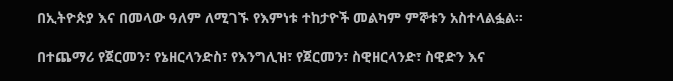በኢትዮጵያ እና በመላው ዓለም ለሚገኙ የእምነቱ ተከታዮች መልካም ምኞቱን አስተላልፏል።

በተጨማሪ የጀርመን፣ የኔዘርላንድስ፣ የእንግሊዝ፣ የጀርመን፣ ስዊዘርላንድ፣ ስዊድን እና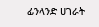ፊንላንድ ሀገራት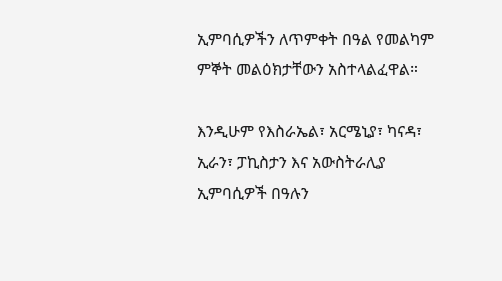ኢምባሲዎችን ለጥምቀት በዓል የመልካም ምኞት መልዕክታቸውን አስተላልፈዋል።

እንዲሁም የእስራኤል፣ አርሜኒያ፣ ካናዳ፣ ኢራን፣ ፓኪስታን እና አውስትራሊያ ኢምባሲዎች በዓሉን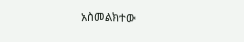አስመልክተው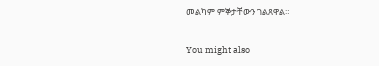መልካም ምኞታቸውን ገልጸዋል።

You might also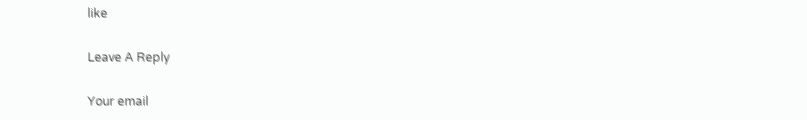like

Leave A Reply

Your email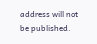address will not be published.